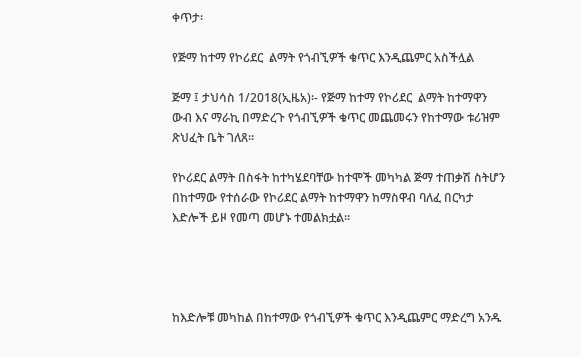ቀጥታ፡

የጅማ ከተማ የኮሪደር  ልማት የጎብኚዎች ቁጥር እንዲጨምር አስችሏል

ጅማ ፤ ታህሳስ 1/2018(ኢዜአ)፡- የጅማ ከተማ የኮሪደር  ልማት ከተማዋን ውብ እና ማራኪ በማድረጉ የጎብኚዎች ቁጥር መጨመሩን የከተማው ቱሪዝም ጽህፈት ቤት ገለጸ።

የኮሪደር ልማት በስፋት ከተካሄደባቸው ከተሞች መካካል ጅማ ተጠቃሽ ስትሆን በከተማው የተሰራው የኮሪደር ልማት ከተማዋን ከማስዋብ ባለፈ በርካታ እድሎች ይዞ የመጣ መሆኑ ተመልክቷል።




ከእድሎቹ መካከል በከተማው የጎብኚዎች ቁጥር እንዲጨምር ማድረግ አንዱ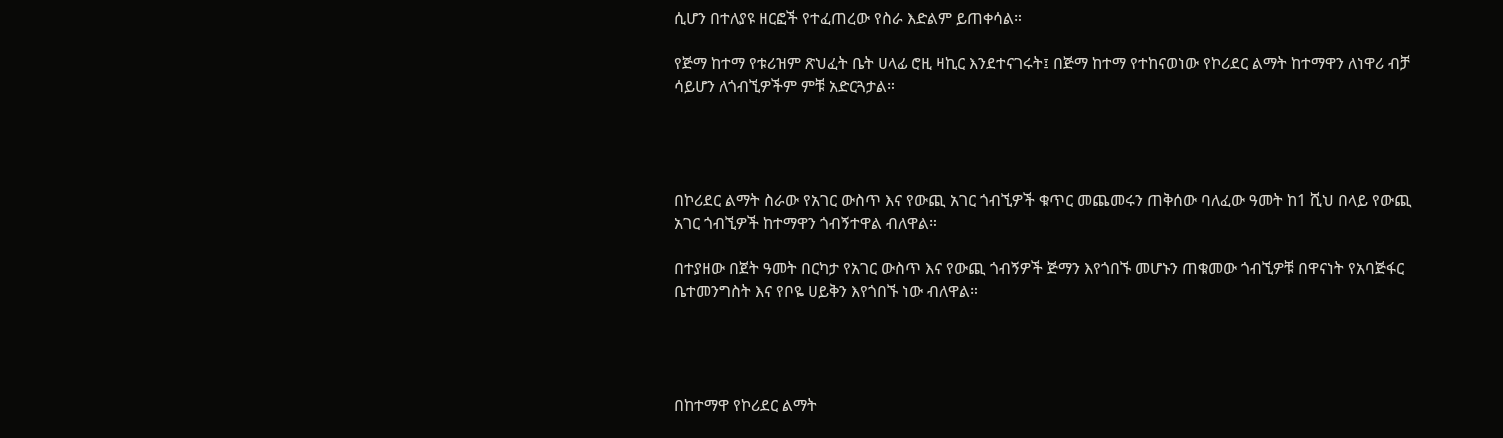ሲሆን በተለያዩ ዘርፎች የተፈጠረው የስራ እድልም ይጠቀሳል።

የጅማ ከተማ የቱሪዝም ጽህፈት ቤት ሀላፊ ሮዚ ዛኪር እንደተናገሩት፤ በጅማ ከተማ የተከናወነው የኮሪደር ልማት ከተማዋን ለነዋሪ ብቻ ሳይሆን ለጎብኚዎችም ምቹ አድርጓታል።




በኮሪደር ልማት ስራው የአገር ውስጥ እና የውጪ አገር ጎብኚዎች ቁጥር መጨመሩን ጠቅሰው ባለፈው ዓመት ከ1 ሺህ በላይ የውጪ አገር ጎብኚዎች ከተማዋን ጎብኝተዋል ብለዋል።

በተያዘው በጀት ዓመት በርካታ የአገር ውስጥ እና የውጪ ጎብኝዎች ጅማን እየጎበኙ መሆኑን ጠቁመው ጎብኚዎቹ በዋናነት የአባጅፋር ቤተመንግስት እና የቦዬ ሀይቅን እየጎበኙ ነው ብለዋል።




በከተማዋ የኮሪደር ልማት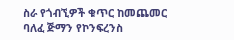ስራ የጎብኚዎች ቁጥር ከመጨመር ባለፈ ጅማን የኮንፍረንስ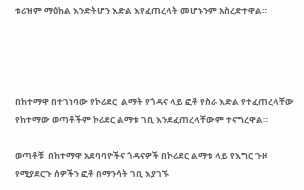ቱሪዝም ማዕከል እንድትሆን እድል እየፈጠረላት መሆኑንም አስረድተዋል።




በከተማዋ በተገነባው የኮሪደር  ልማት የጎዳና ላይ ፎቶ የስራ እድል የተፈጠረላቸው የከተማው ወጣቶችም ኮሪደር ልማቱ ገቢ እንደፈጠረላቸውም ተናግረዋል።

ወጣቶቹ  በከተማዋ አደባባዮችና ጎዳናዎች በኮሪደር ልማቱ ላይ የእግር ጉዞ የሚያደርጉ ሰዎችን ፎቶ በማንሳት ገቢ እያገኙ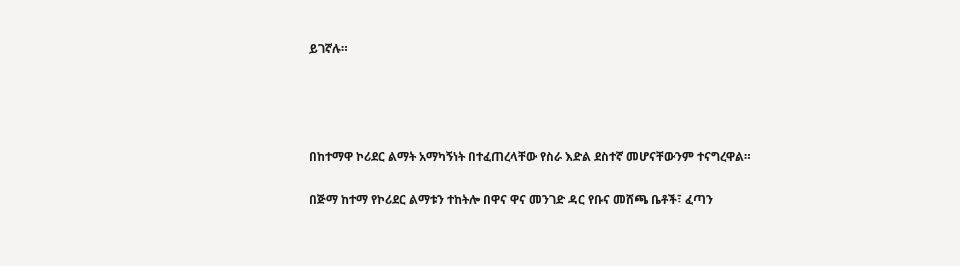ይገኛሉ።




በከተማዋ ኮሪደር ልማት አማካኝነት በተፈጠረላቸው የስራ እድል ደስተኛ መሆናቸውንም ተናግረዋል።

በጅማ ከተማ የኮሪደር ልማቱን ተከትሎ በዋና ዋና መንገድ ዳር የቡና መሸጫ ቤቶች፣ ፈጣን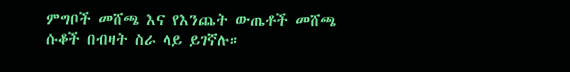ምግቦች መሸጫ እና የእንጨት ውጤቶች መሸጫ  ሱቆች በብዛት ስራ ላይ ይገኛሉ።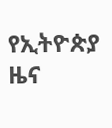የኢትዮጵያ ዜና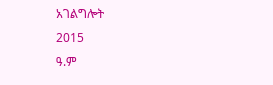አገልግሎት
2015
ዓ.ም